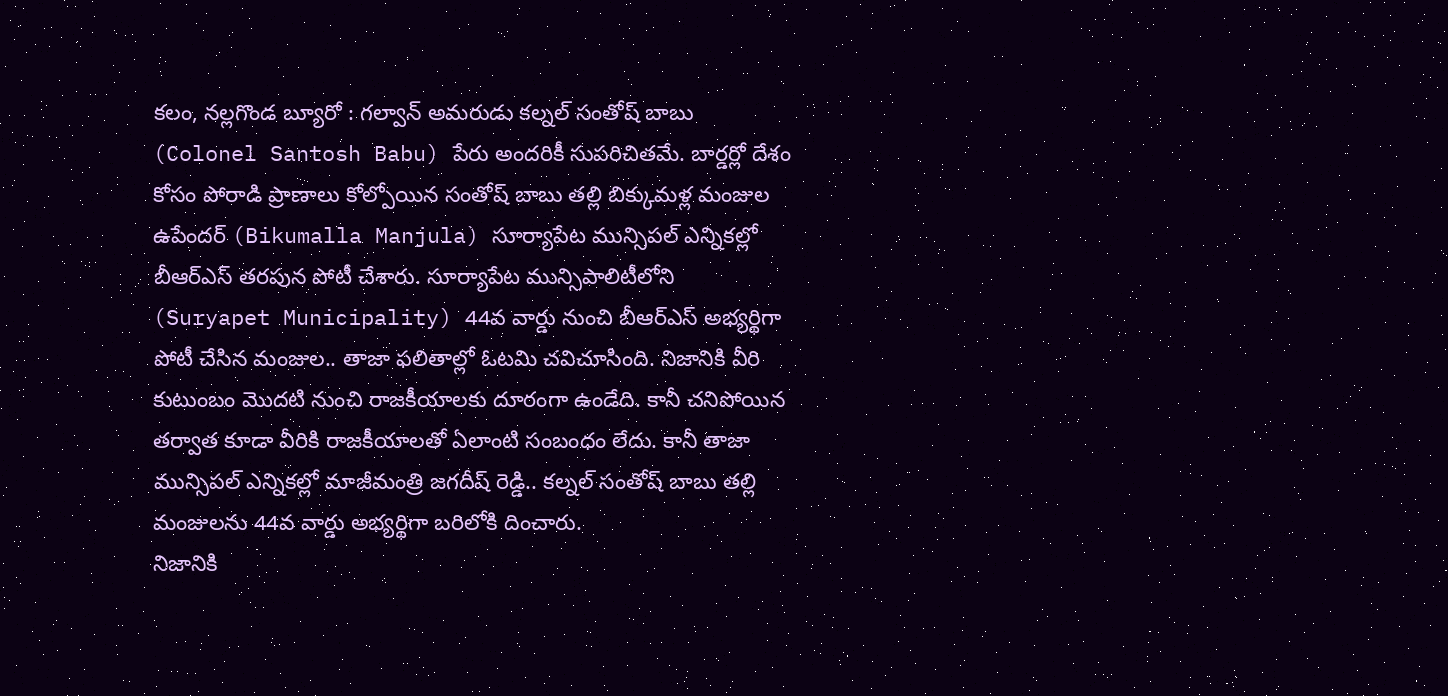కలం, నల్లగొండ బ్యూరో : గల్వాన్ అమరుడు కల్నల్ సంతోష్ బాబు (Colonel Santosh Babu) పేరు అందరికీ సుపరిచితమే. బార్డర్లో దేశం కోసం పోరాడి ప్రాణాలు కోల్పోయిన సంతోష్ బాబు తల్లి బిక్కుమళ్ల మంజుల ఉపేందర్ (Bikumalla Manjula) సూర్యాపేట మున్సిపల్ ఎన్నికల్లో బీఆర్ఎస్ తరపున పోటీ చేశారు. సూర్యాపేట మున్సిపాలిటీలోని (Suryapet Municipality) 44వ వార్డు నుంచి బీఆర్ఎస్ అభ్యర్థిగా పోటీ చేసిన మంజుల.. తాజా ఫలితాల్లో ఓటమి చవిచూసింది. నిజానికి వీరి కుటుంబం మొదటి నుంచి రాజకీయాలకు దూరంగా ఉండేది. కానీ చనిపోయిన తర్వాత కూడా వీరికి రాజకీయాలతో ఏలాంటి సంబంధం లేదు. కానీ తాజా మున్సిపల్ ఎన్నికల్లో మాజీమంత్రి జగదీష్ రెడ్డి.. కల్నల్ సంతోష్ బాబు తల్లి మంజులను 44వ వార్డు అభ్యర్థిగా బరిలోకి దించారు.
నిజానికి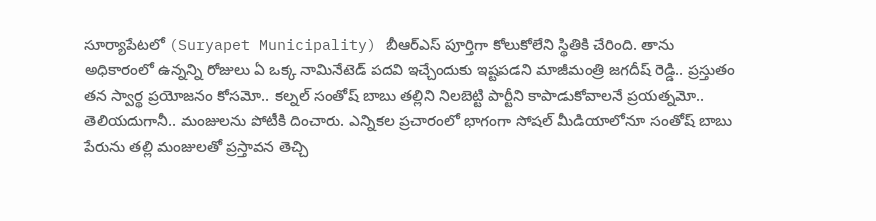సూర్యాపేటలో (Suryapet Municipality) బీఆర్ఎస్ పూర్తిగా కోలుకోలేని స్థితికి చేరింది. తాను అధికారంలో ఉన్నన్ని రోజులు ఏ ఒక్క నామినేటెడ్ పదవి ఇచ్చేందుకు ఇష్టపడని మాజీమంత్రి జగదీష్ రెడ్డి.. ప్రస్తుతం తన స్వార్థ ప్రయోజనం కోసమో.. కల్నల్ సంతోష్ బాబు తల్లిని నిలబెట్టి పార్టీని కాపాడుకోవాలనే ప్రయత్నమో.. తెలియదుగానీ.. మంజులను పోటీకి దించారు. ఎన్నికల ప్రచారంలో భాగంగా సోషల్ మీడియాలోనూ సంతోష్ బాబు పేరును తల్లి మంజులతో ప్రస్తావన తెచ్చి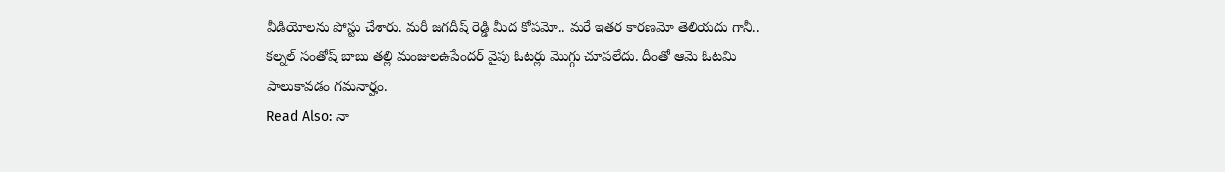వీడియోలను పోస్టు చేశారు. మరీ జగదీష్ రెడ్డి మీద కోపమో.. మరే ఇతర కారణమో తెలియదు గానీ.. కల్నల్ సంతోష్ బాబు తల్లి మంజులఉపేందర్ వైపు ఓటర్లు మొగ్గు చూపలేదు. దీంతో ఆమె ఓటమి పాలుకావడం గమనార్హం.
Read Also: నా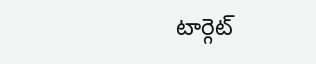టార్గెట్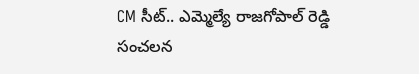CM సీట్.. ఎమ్మెల్యే రాజగోపాల్ రెడ్డి సంచలన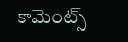కామెంట్స్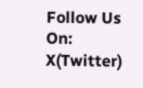Follow Us On: X(Twitter)